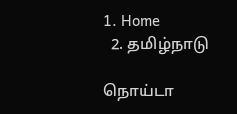1. Home
  2. தமிழ்நாடு

நொய்டா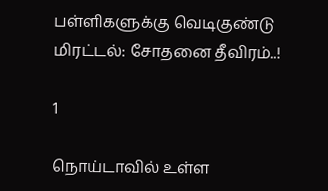பள்ளிகளுக்கு வெடிகுண்டு மிரட்டல்: சோதனை தீவிரம்..!

1

நொய்டாவில் உள்ள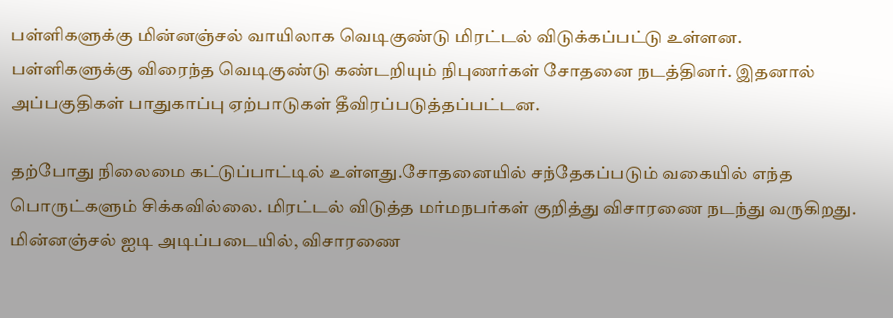பள்ளிகளுக்கு மின்னஞ்சல் வாயிலாக வெடிகுண்டு மிரட்டல் விடுக்கப்பட்டு உள்ளன. பள்ளிகளுக்கு விரைந்த வெடிகுண்டு கண்டறியும் நிபுணர்கள் சோதனை நடத்தினர். இதனால் அப்பகுதிகள் பாதுகாப்பு ஏற்பாடுகள் தீவிரப்படுத்தப்பட்டன.

தற்போது நிலைமை கட்டுப்பாட்டில் உள்ளது.சோதனையில் சந்தேகப்படும் வகையில் எந்த பொருட்களும் சிக்கவில்லை. மிரட்டல் விடுத்த மர்மநபர்கள் குறித்து விசாரணை நடந்து வருகிறது. மின்னஞ்சல் ஐடி அடிப்படையில், விசாரணை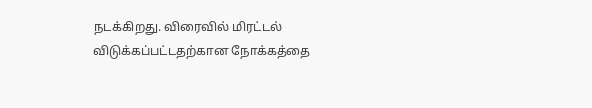நடக்கிறது. விரைவில் மிரட்டல் விடுக்கப்பட்டதற்கான நோக்கத்தை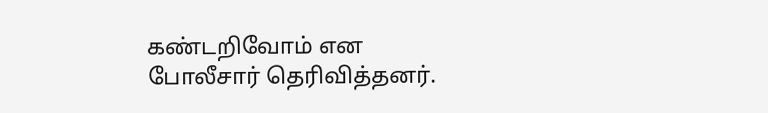கண்டறிவோம் என போலீசார் தெரிவித்தனர்.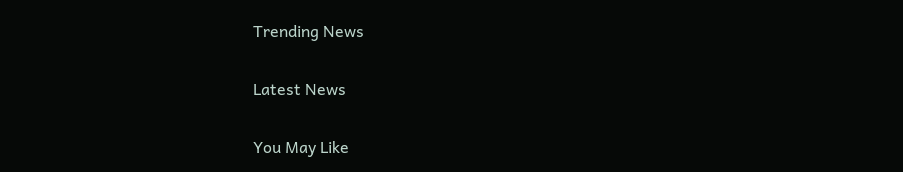Trending News

Latest News

You May Like